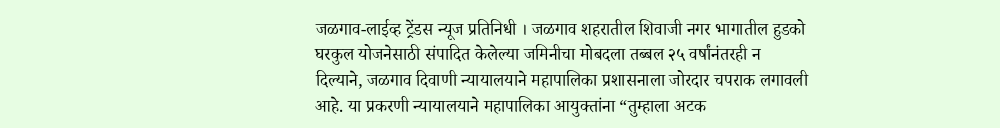जळगाव-लाईव्ह ट्रेंडस न्यूज प्रतिनिधी । जळगाव शहरातील शिवाजी नगर भागातील हुडको घरकुल योजनेसाठी संपादित केलेल्या जमिनीचा मोबदला तब्बल २५ वर्षांनंतरही न दिल्याने, जळगाव दिवाणी न्यायालयाने महापालिका प्रशासनाला जोरदार चपराक लगावली आहे. या प्रकरणी न्यायालयाने महापालिका आयुक्तांना “तुम्हाला अटक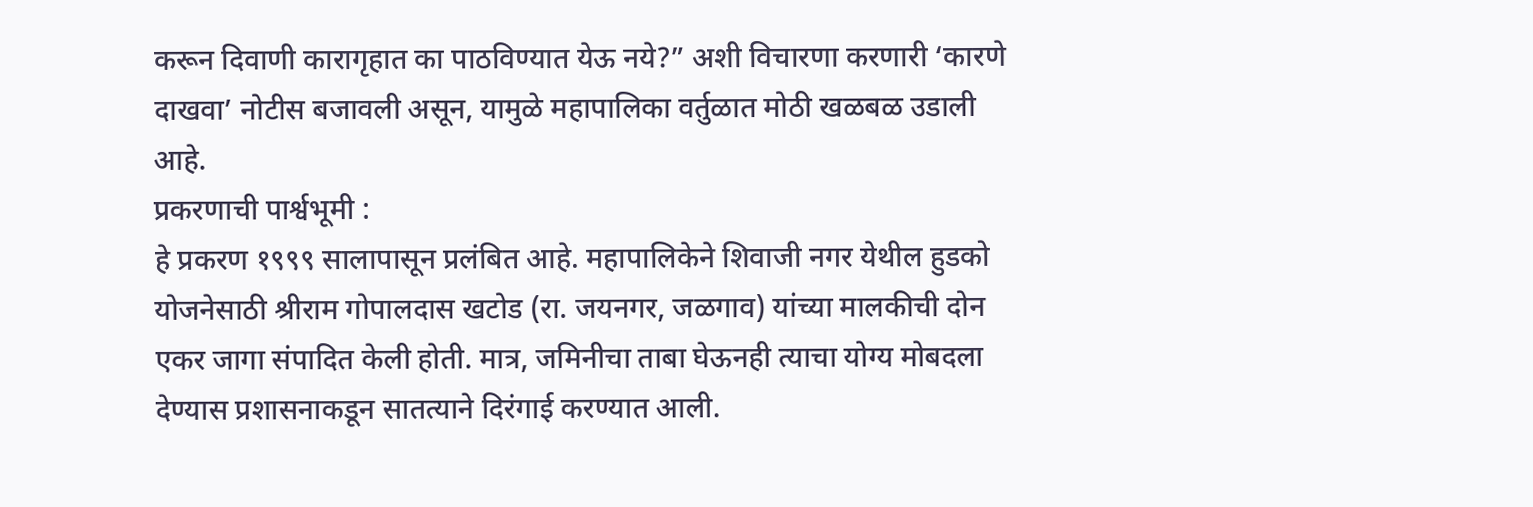करून दिवाणी कारागृहात का पाठविण्यात येऊ नये?” अशी विचारणा करणारी ‘कारणे दाखवा’ नोटीस बजावली असून, यामुळे महापालिका वर्तुळात मोठी खळबळ उडाली आहे.
प्रकरणाची पार्श्वभूमी :
हे प्रकरण १९९९ सालापासून प्रलंबित आहे. महापालिकेने शिवाजी नगर येथील हुडको योजनेसाठी श्रीराम गोपालदास खटोड (रा. जयनगर, जळगाव) यांच्या मालकीची दोन एकर जागा संपादित केली होती. मात्र, जमिनीचा ताबा घेऊनही त्याचा योग्य मोबदला देण्यास प्रशासनाकडून सातत्याने दिरंगाई करण्यात आली.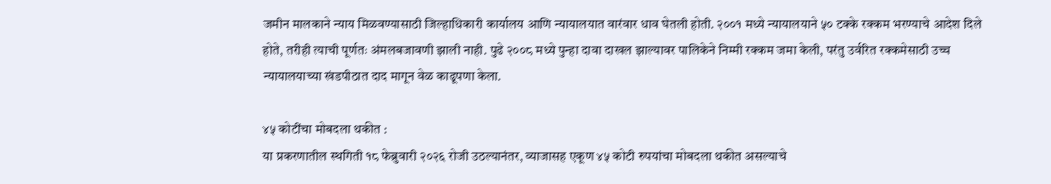जमीन मालकाने न्याय मिळवण्यासाठी जिल्हाधिकारी कार्यालय आणि न्यायालयात वारंवार धाव घेतली होती. २००१ मध्ये न्यायालयाने ५० टक्के रक्कम भरण्याचे आदेश दिले होते, तरीही त्याची पूर्णतः अंमलबजावणी झाली नाही. पुढे २००८ मध्ये पुन्हा दावा दाखल झाल्यावर पालिकेने निम्मी रक्कम जमा केली, परंतु उर्वरित रक्कमेसाठी उच्च न्यायालयाच्या खंडपीठात दाद मागून वेळ काढूपणा केला.

४५ कोटींचा मोबदला थकीत :
या प्रकरणातील स्थगिती १८ फेब्रुवारी २०२६ रोजी उठल्यानंतर, व्याजासह एकूण ४५ कोटी रुपयांचा मोबदला थकीत असल्याचे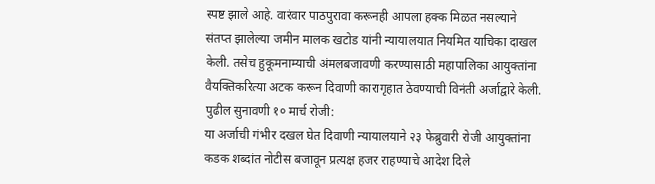स्पष्ट झाले आहे. वारंवार पाठपुरावा करूनही आपला हक्क मिळत नसल्याने संतप्त झालेल्या जमीन मालक खटोड यांनी न्यायालयात नियमित याचिका दाखल केली. तसेच हुकूमनाम्याची अंमलबजावणी करण्यासाठी महापालिका आयुक्तांना वैयक्तिकरित्या अटक करून दिवाणी कारागृहात ठेवण्याची विनंती अर्जाद्वारे केली.
पुढील सुनावणी १० मार्च रोजी:
या अर्जाची गंभीर दखल घेत दिवाणी न्यायालयाने २३ फेब्रुवारी रोजी आयुक्तांना कडक शब्दांत नोटीस बजावून प्रत्यक्ष हजर राहण्याचे आदेश दिले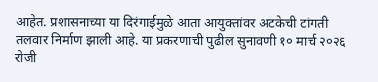आहेत. प्रशासनाच्या या दिरंगाईमुळे आता आयुक्तांवर अटकेची टांगती तलवार निर्माण झाली आहे. या प्रकरणाची पुढील सुनावणी १० मार्च २०२६ रोजी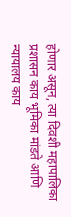होणार असून, त्या दिवशी महापालिका प्रशासन काय भूमिका मांडते आणि न्यायालय काय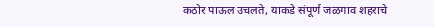कठोर पाऊल उचलते, याकडे संपूर्ण जळगाव शहराचे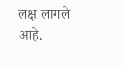लक्ष लागले आहे.